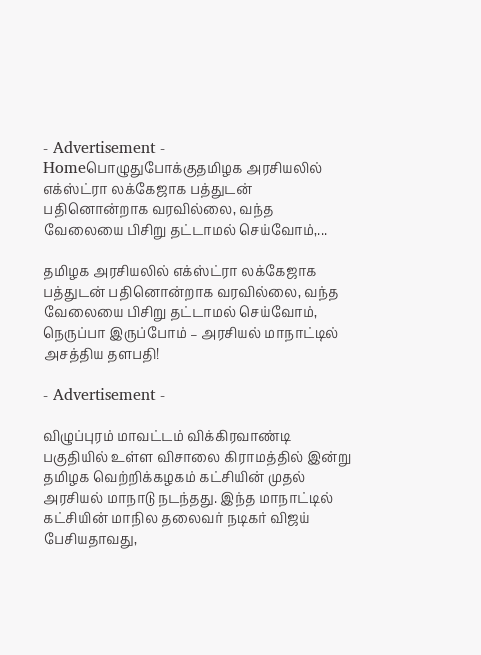- Advertisement -
Homeபொழுதுபோக்குதமிழக அரசியலில் எக்ஸ்ட்ரா லக்கேஜாக பத்துடன் பதினொன்றாக வரவில்லை, வந்த வேலையை பிசிறு தட்டாமல் செய்வோம்,...

தமிழக அரசியலில் எக்ஸ்ட்ரா லக்கேஜாக பத்துடன் பதினொன்றாக வரவில்லை, வந்த வேலையை பிசிறு தட்டாமல் செய்வோம், நெருப்பா இருப்போம் – அரசியல் மாநாட்டில் அசத்திய தளபதி!

- Advertisement -

விழுப்புரம் மாவட்டம் விக்கிரவாண்டி பகுதியில் உள்ள விசாலை கிராமத்தில் இன்று தமிழக வெற்றிக்கழகம் கட்சியின் முதல் அரசியல் மாநாடு நடந்தது. இந்த மாநாட்டில் கட்சியின் மாநில தலைவர் நடிகர் விஜய் பேசியதாவது,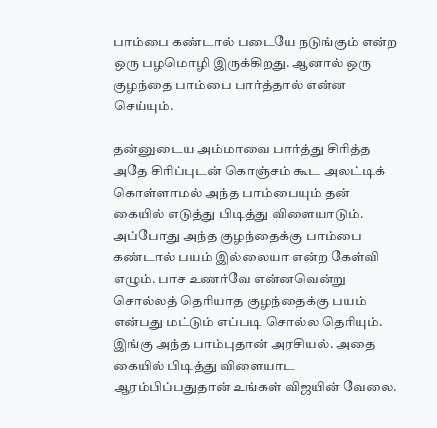பாம்பை கண்டால் படையே நடுங்கும் என்ற ஒரு பழமொழி இருக்கிறது. ஆனால் ஒரு குழந்தை பாம்பை பார்த்தால் என்ன செய்யும்.

தன்னுடைய அம்மாவை பார்த்து சிரித்த அதே சிரிப்புடன் கொஞ்சம் கூட அலட்டிக் கொள்ளாமல் அந்த பாம்பையும் தன் கையில் எடுத்து பிடித்து விளையாடும். அப்போது அந்த குழந்தைக்கு பாம்பை கண்டால் பயம் இல்லையா என்ற கேள்வி எழும். பாச உணர்வே என்னவென்று சொல்லத் தெரியாத குழந்தைக்கு பயம் என்பது மட்டும் எப்படி சொல்ல தெரியும். இங்கு அந்த பாம்புதான் அரசியல். அதை கையில் பிடித்து விளையாட ஆரம்பிப்பதுதான் உங்கள் விஜயின் வேலை.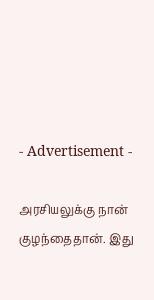- Advertisement -

அரசியலுக்கு நான் குழந்தைதான். இது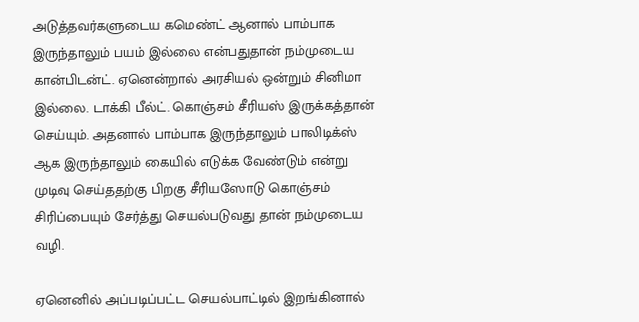அடுத்தவர்களுடைய கமெண்ட் ஆனால் பாம்பாக இருந்தாலும் பயம் இல்லை என்பதுதான் நம்முடைய கான்பிடன்ட். ஏனென்றால் அரசியல் ஒன்றும் சினிமா இல்லை. டாக்கி பீல்ட். கொஞ்சம் சீரியஸ் இருக்கத்தான் செய்யும். அதனால் பாம்பாக இருந்தாலும் பாலிடிக்ஸ் ஆக இருந்தாலும் கையில் எடுக்க வேண்டும் என்று முடிவு செய்ததற்கு பிறகு சீரியஸோடு கொஞ்சம் சிரிப்பையும் சேர்த்து செயல்படுவது தான் நம்முடைய வழி.

ஏனெனில் அப்படிப்பட்ட செயல்பாட்டில் இறங்கினால்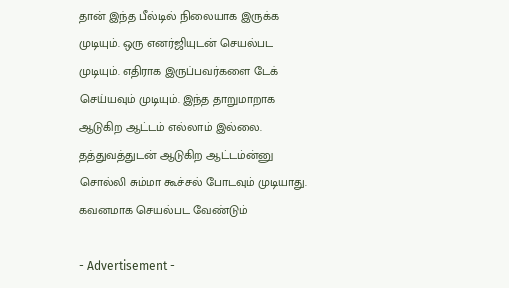தான் இந்த பீல்டில் நிலையாக இருக்க முடியும். ஒரு எனர்ஜியுடன் செயல்பட முடியும். எதிராக இருப்பவர்களை டேக் செய்யவும் முடியும். இந்த தாறுமாறாக ஆடுகிற ஆட்டம் எல்லாம் இல்லை. தத்துவத்துடன் ஆடுகிற ஆட்டம்ன்னு சொல்லி சும்மா கூச்சல் போடவும் முடியாது. கவனமாக செயல்பட வேண்டும்

- Advertisement -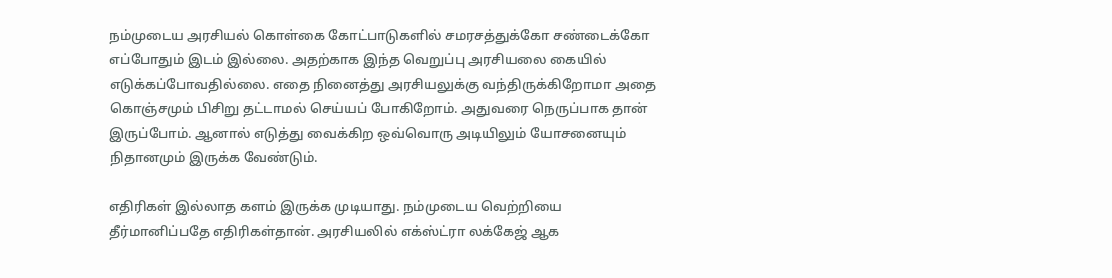நம்முடைய அரசியல் கொள்கை கோட்பாடுகளில் சமரசத்துக்கோ சண்டைக்கோ எப்போதும் இடம் இல்லை. அதற்காக இந்த வெறுப்பு அரசியலை கையில் எடுக்கப்போவதில்லை. எதை நினைத்து அரசியலுக்கு வந்திருக்கிறோமா அதை கொஞ்சமும் பிசிறு தட்டாமல் செய்யப் போகிறோம். அதுவரை நெருப்பாக தான் இருப்போம். ஆனால் எடுத்து வைக்கிற ஒவ்வொரு அடியிலும் யோசனையும் நிதானமும் இருக்க வேண்டும்.

எதிரிகள் இல்லாத களம் இருக்க முடியாது. நம்முடைய வெற்றியை தீர்மானிப்பதே எதிரிகள்தான். அரசியலில் எக்ஸ்ட்ரா லக்கேஜ் ஆக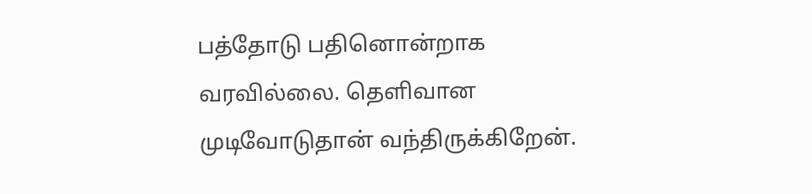பத்தோடு பதினொன்றாக வரவில்லை. தெளிவான முடிவோடுதான் வந்திருக்கிறேன்.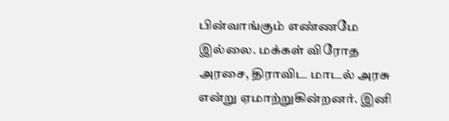பின்வாங்கும் எண்ணமே இல்லை. மக்கள் விரோத அரசை, திராவிட மாடல் அரசு என்று ஏமாற்றுகின்றனர். இனி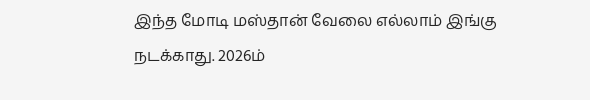இந்த மோடி மஸ்தான் வேலை எல்லாம் இங்கு நடக்காது. 2026ம்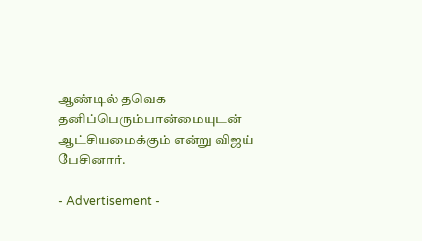ஆண்டில் தவெக தனிப்பெரும்பான்மையுடன் ஆட்சியமைக்கும் என்று விஜய் பேசினார்.

- Advertisement -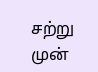சற்று முன்